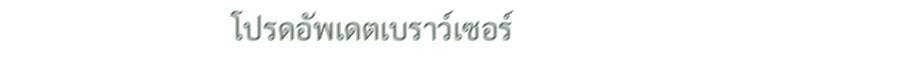โปรดอัพเดตเบราว์เซอร์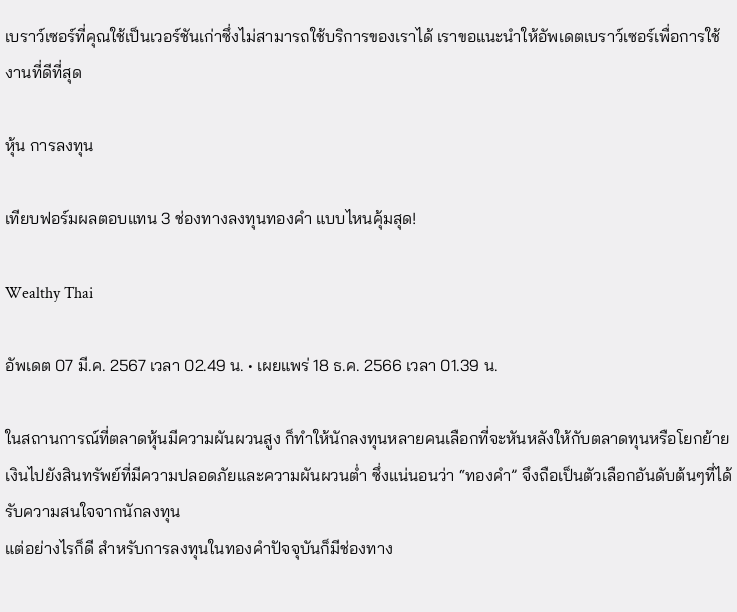เบราว์เซอร์ที่คุณใช้เป็นเวอร์ชันเก่าซึ่งไม่สามารถใช้บริการของเราได้ เราขอแนะนำให้อัพเดตเบราว์เซอร์เพื่อการใช้งานที่ดีที่สุด

หุ้น การลงทุน

เทียบฟอร์มผลตอบแทน 3 ช่องทางลงทุนทองคำ แบบไหนคุ้มสุด!

Wealthy Thai

อัพเดต 07 มี.ค. 2567 เวลา 02.49 น. • เผยแพร่ 18 ธ.ค. 2566 เวลา 01.39 น.

ในสถานการณ์ที่ตลาดหุ้นมีความผันผวนสูง ก็ทำให้นักลงทุนหลายคนเลือกที่จะหันหลังให้กับตลาดทุนหรือโยกย้ายเงินไปยังสินทรัพย์ที่มีความปลอดภัยและความผันผวนต่ำ ซึ่งแน่นอนว่า “ทองคำ” จึงถือเป็นตัวเลือกอันดับต้นๆที่ได้รับความสนใจจากนักลงทุน
แต่อย่างไรก็ดี สำหรับการลงทุนในทองคำปัจจุบันก็มีช่องทาง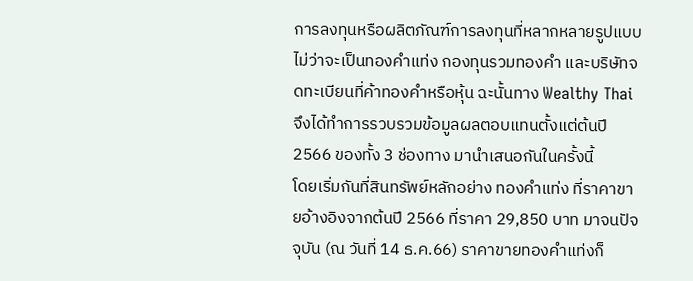การลงทุนหรือผลิตภัณฑ์การลงทุนที่หลากหลายรูปแบบไม่ว่าจะเป็นทองคำแท่ง กองทุนรวมทองคำ และบริษัทจดทะเบียนที่ค้าทองคำหรือหุ้น ฉะนั้นทาง Wealthy Thai จึงได้ทำการรวบรวมข้อมูลผลตอบแทนตั้งแต่ต้นปี 2566 ของทั้ง 3 ช่องทาง มานำเสนอกันในครั้งนี้
โดยเริ่มกันที่สินทรัพย์หลักอย่าง ทองคำแท่ง ที่ราคาขายอ้างอิงจากต้นปี 2566 ที่ราคา 29,850 บาท มาจนปัจจุบัน (ณ วันที่ 14 ธ.ค.66) ราคาขายทองคำแท่งก็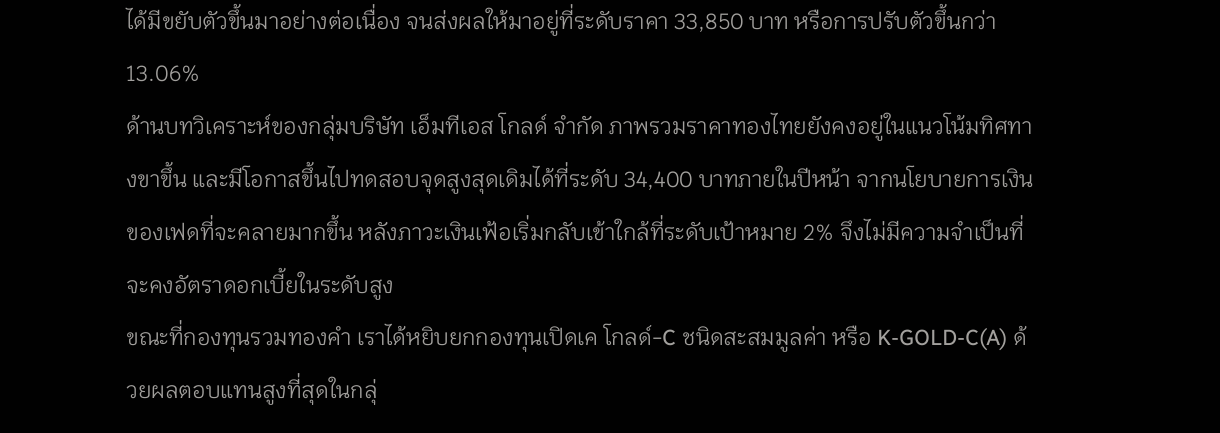ได้มีขยับตัวขึ้นมาอย่างต่อเนื่อง จนส่งผลให้มาอยู่ที่ระดับราคา 33,850 บาท หรือการปรับตัวขึ้นกว่า 13.06%
ด้านบทวิเคราะห์ของกลุ่มบริษัท เอ็มทีเอส โกลด์ จํากัด ภาพรวมราคาทองไทยยังคงอยู่ในแนวโน้มทิศทางขาขึ้น และมีโอกาสขึ้นไปทดสอบจุดสูงสุดเดิมได้ที่ระดับ 34,400 บาทภายในปีหน้า จากนโยบายการเงินของเฟดที่จะคลายมากขึ้น หลังภาวะเงินเฟ้อเริ่มกลับเข้าใกล้ที่ระดับเป้าหมาย 2% จึงไม่มีความจําเป็นที่จะคงอัตราดอกเบี้ยในระดับสูง
ขณะที่กองทุนรวมทองคำ เราได้หยิบยกกองทุนเปิดเค โกลด์-C ชนิดสะสมมูลค่า หรือ K-GOLD-C(A) ด้วยผลตอบแทนสูงที่สุดในกลุ่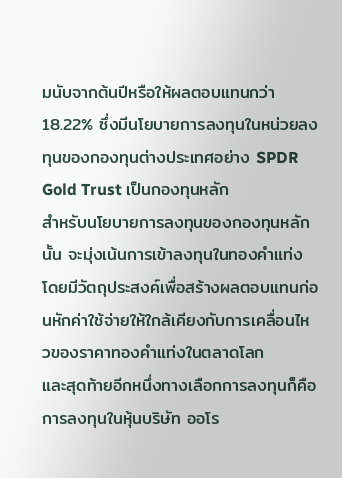มนับจากต้นปีหรือให้ผลตอบแทนกว่า 18.22% ซึ่งมีนโยบายการลงทุนในหน่วยลงทุนของกองทุนต่างประเทศอย่าง SPDR Gold Trust เป็นกองทุนหลัก
สำหรับนโยบายการลงทุนของกองทุนหลักนั้น จะมุ่งเน้นการเข้าลงทุนในทองคำแท่งโดยมีวัตถุประสงค์เพื่อสร้างผลตอบแทนก่อนหักค่าใช้จ่ายให้ใกล้เคียงกับการเคลื่อนไหวของราคาทองคำแท่งในตลาดโลก
และสุดท้ายอีกหนึ่งทางเลือกการลงทุนก็คือการลงทุนในหุ้นบริษัท ออโร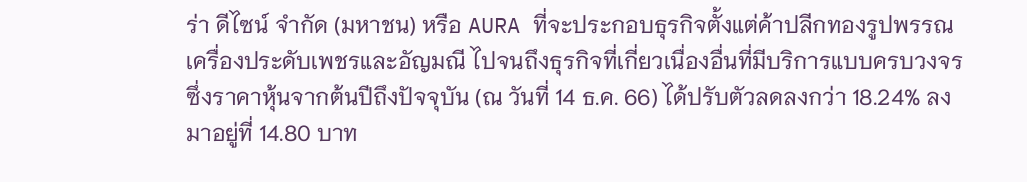ร่า ดีไซน์ จำกัด (มหาชน) หรือ AURA ที่จะประกอบธุรกิจตั้งแต่ค้าปลีกทองรูปพรรณ เครื่องประดับเพชรและอัญมณี ไปจนถึงธุรกิจที่เกี่ยวเนื่องอื่นที่มีบริการแบบครบวงจร ซึ่งราคาหุ้นจากต้นปีถึงปัจจุบัน (ณ วันที่ 14 ธ.ค. 66) ได้ปรับตัวลดลงกว่า 18.24% ลงมาอยู่ที่ 14.80 บาท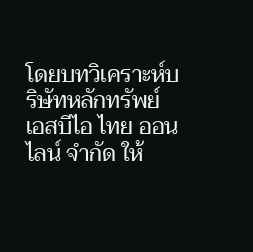โดยบทวิเคราะห์บริษัทหลักทรัพย์ เอสบีไอ ไทย ออนไลน์ จำกัด ให้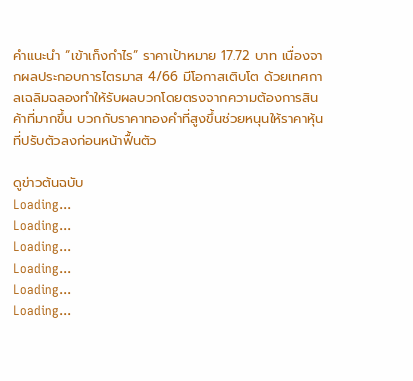คำแนะนำ “เข้าเก็งกำไร” ราคาเป้าหมาย 17.72 บาท เนื่องจากผลประกอบการไตรมาส 4/66 มีโอกาสเติบโต ด้วยเทศกาลเฉลิมฉลองทำให้รับผลบวกโดยตรงจากความต้องการสินค้าที่มากขึ้น บวกกับราคาทองคำที่สูงขึ้นช่วยหนุนให้ราคาหุ้นที่ปรับตัวลงก่อนหน้าฟื้นตัว

ดูข่าวต้นฉบับ
Loading...
Loading...
Loading...
Loading...
Loading...
Loading...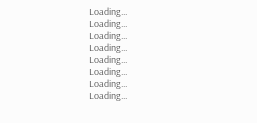Loading...
Loading...
Loading...
Loading...
Loading...
Loading...
Loading...
Loading...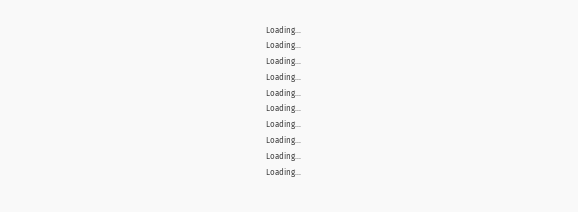Loading...
Loading...
Loading...
Loading...
Loading...
Loading...
Loading...
Loading...
Loading...
Loading...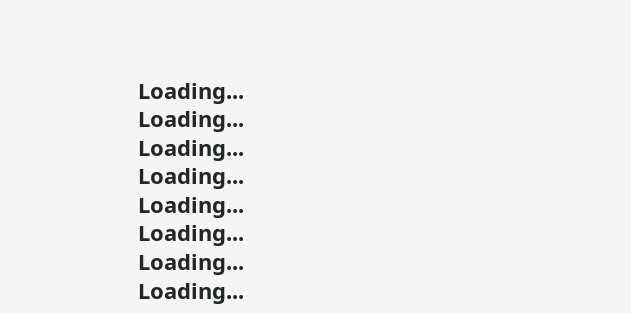Loading...
Loading...
Loading...
Loading...
Loading...
Loading...
Loading...
Loading...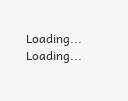Loading...
Loading...